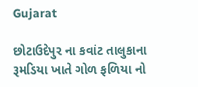Gujarat

છોટાઉદેપુર ના કવાંટ તાલુકાના રૂમડિયા ખાતે ગોળ ફળિયા નો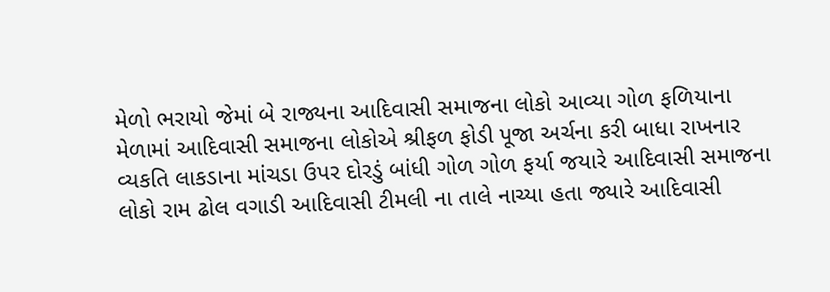મેળો ભરાયો જેમાં બે રાજ્યના આદિવાસી સમાજના લોકો આવ્યા ગોળ ફળિયાના મેળામાં આદિવાસી સમાજના લોકોએ શ્રીફળ ફોડી પૂજા અર્ચના કરી બાધા રાખનાર વ્યકતિ લાકડાના માંચડા ઉપર દોરડું બાંધી ગોળ ગોળ ફર્યા જયારે આદિવાસી સમાજના લોકો રામ ઢોલ વગાડી આદિવાસી ટીમલી ના તાલે નાચ્યા હતા જ્યારે આદિવાસી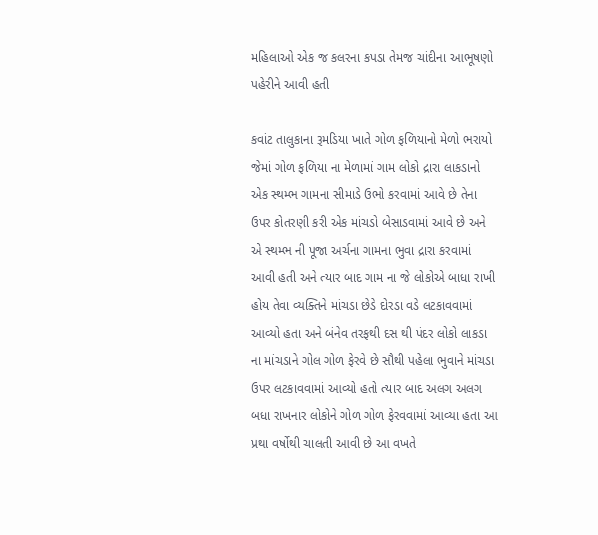મહિલાઓ એક જ કલરના કપડા તેમજ ચાંદીના આભૂષણો પહેરીને આવી હતી

કવાંટ તાલુકાના રૂમડિયા ખાતે ગોળ ફળિયાનો મેળો ભરાયો જેમાં ગોળ ફળિયા ના મેળામાં ગામ લોકો દ્રારા લાકડાનો એક સ્થમ્ભ ગામના સીમાડે ઉભો કરવામાં આવે છે તેના ઉપર કોતરણી કરી એક માંચડો બેસાડવામાં આવે છે અને એ સ્થમ્ભ ની પૂજા અર્ચના ગામના ભુવા દ્રારા કરવામાં આવી હતી અને ત્યાર બાદ ગામ ના જે લોકોએ બાધા રાખી હોય તેવા વ્યક્તિને માંચડા છેડે દોરડા વડે લટકાવવામાં આવ્યો હતા અને બંનેવ તરફથી દસ થી પંદર લોકો લાકડા ના માંચડાને ગોલ ગોળ ફેરવે છે સૌથી પહેલા ભુવાને માંચડા ઉપર લટકાવવામાં આવ્યો હતો ત્યાર બાદ અલગ અલગ બધા રાખનાર લોકોને ગોળ ગોળ ફેરવવામાં આવ્યા હતા આ પ્રથા વર્ષોથી ચાલતી આવી છે આ વખતે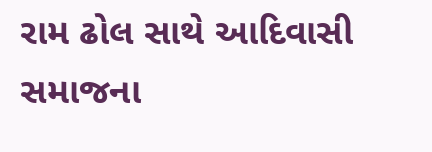રામ ઢોલ સાથે આદિવાસી સમાજના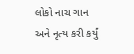લોકો નાચ ગાન અને નૃત્ય કરી કર્યું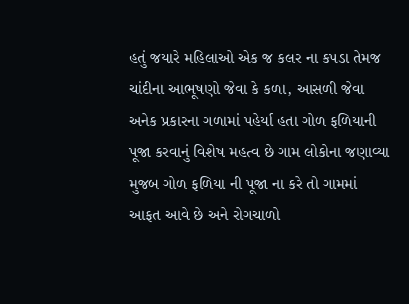હતું જયારે મહિલાઓ એક જ કલર ના કપડા તેમજ ચાંદીના આભૂષણો જેવા કે કળા, આસળી જેવા અનેક પ્રકારના ગળામાં પહેર્યા હતા ગોળ ફળિયાની પૂજા કરવાનું વિશેષ મહત્વ છે ગામ લોકોના જણાવ્યા મુજબ ગોળ ફળિયા ની પૂજા ના કરે તો ગામમાં આફત આવે છે અને રોગચાળો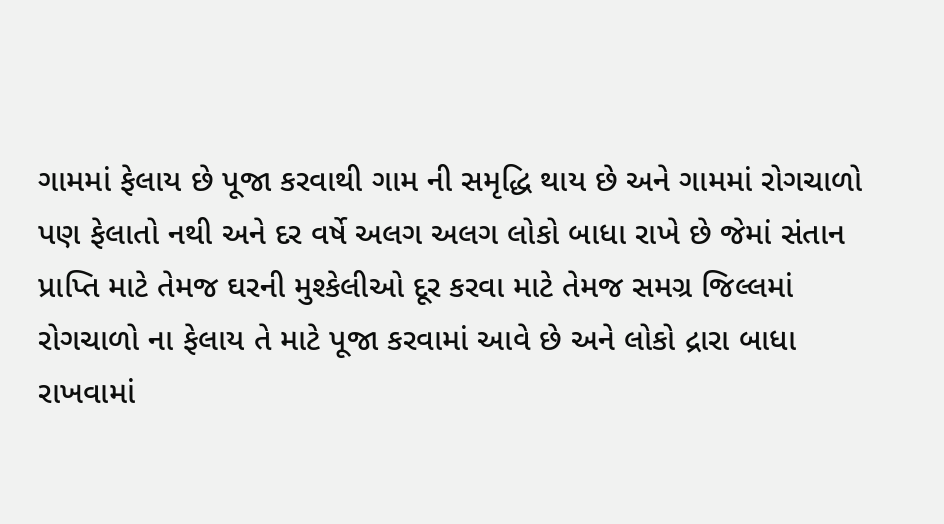ગામમાં ફેલાય છે પૂજા કરવાથી ગામ ની સમૃદ્ધિ થાય છે અને ગામમાં રોગચાળો પણ ફેલાતો નથી અને દર વર્ષે અલગ અલગ લોકો બાધા રાખે છે જેમાં સંતાન પ્રાપ્તિ માટે તેમજ ઘરની મુશ્કેલીઓ દૂર કરવા માટે તેમજ સમગ્ર જિલ્લમાં રોગચાળો ના ફેલાય તે માટે પૂજા કરવામાં આવે છે અને લોકો દ્રારા બાધા રાખવામાં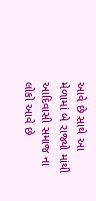આવે છે સાથે આ મેળામાં બે રાજ્યો માંથી આદિવાસી સમાજ ના લોકો આવે છે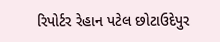રિપોર્ટર રેહાન પટેલ છોટાઉદેપુર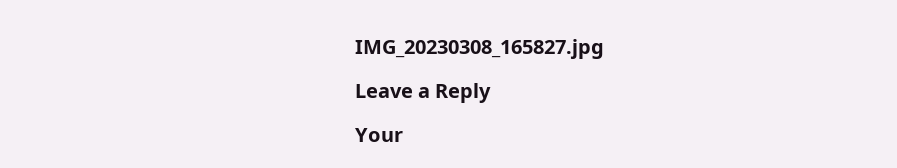IMG_20230308_165827.jpg

Leave a Reply

Your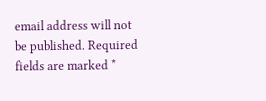email address will not be published. Required fields are marked *